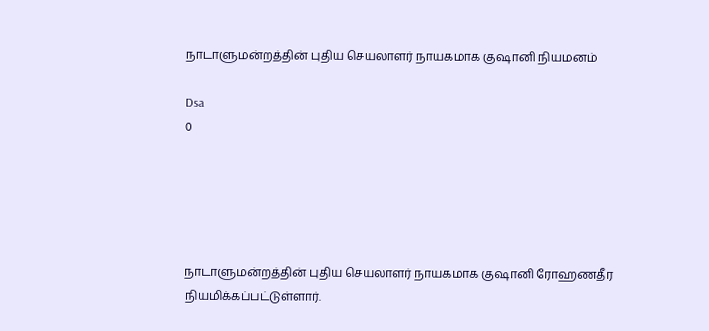நாடாளுமன்றத்தின் புதிய செயலாளர் நாயகமாக குஷானி நியமனம்

Dsa
0





நாடாளுமன்றத்தின் புதிய செயலாளர் நாயகமாக குஷானி ரோஹணதீர நியமிக்கப்பட்டுள்ளார்.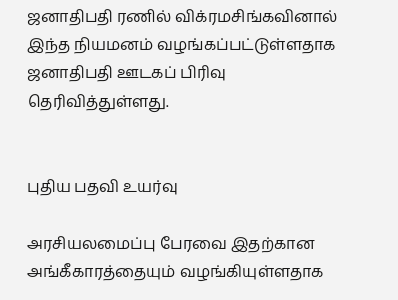ஜனாதிபதி ரணில் விக்ரமசிங்கவினால் இந்த நியமனம் வழங்கப்பட்டுள்ளதாக ஜனாதிபதி ஊடகப் பிரிவு தெரிவித்துள்ளது.


புதிய பதவி உயர்வு

அரசியலமைப்பு பேரவை இதற்கான அங்கீகாரத்தையும் வழங்கியுள்ளதாக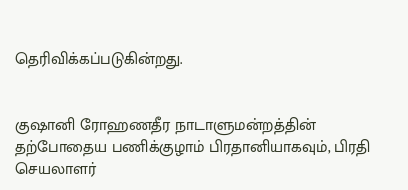தெரிவிக்கப்படுகின்றது.


குஷானி ரோஹணதீர நாடாளுமன்றத்தின் தற்போதைய பணிக்குழாம் பிரதானியாகவும், பிரதி செயலாளர்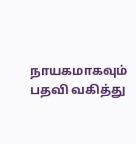நாயகமாகவும் பதவி வகித்து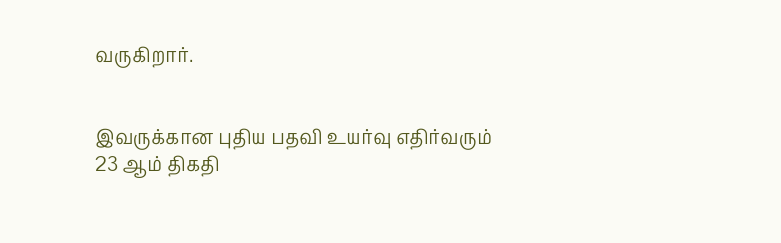வருகிறார்.


இவருக்கான புதிய பதவி உயர்வு எதிர்வரும் 23 ஆம் திகதி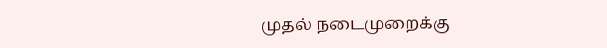முதல் நடைமுறைக்கு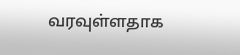வரவுள்ளதாக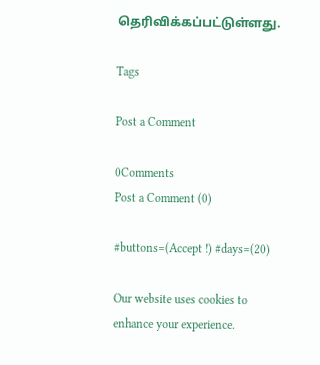தெரிவிக்கப்பட்டுள்ளது.

Tags

Post a Comment

0Comments
Post a Comment (0)

#buttons=(Accept !) #days=(20)

Our website uses cookies to enhance your experience.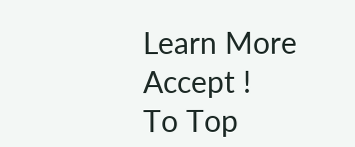Learn More
Accept !
To Top